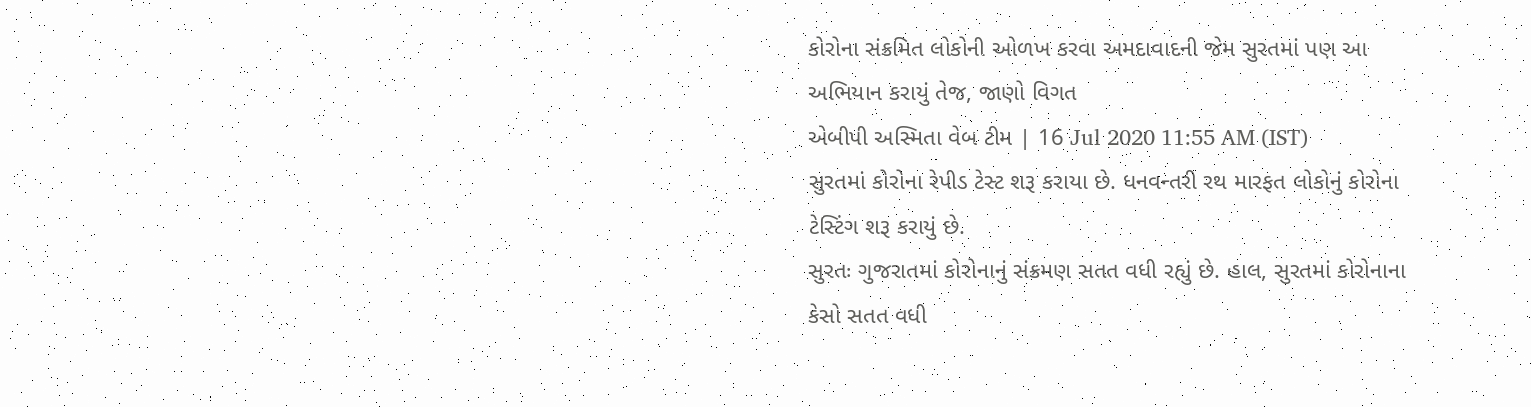કોરોના સંક્રમિત લોકોની ઓળખ કરવા અમદાવાદની જેમ સુરતમાં પણ આ અભિયાન કરાયું તેજ, જાણો વિગત
એબીપી અસ્મિતા વેબ ટીમ | 16 Jul 2020 11:55 AM (IST)
સુરતમાં કોરોના રેપીડ ટેસ્ટ શરૂ કરાયા છે. ધનવન્તરી રથ મારફત લોકોનું કોરોના ટેસ્ટિંગ શરૂ કરાયું છે.
સુરતઃ ગુજરાતમાં કોરોનાનું સંક્રમણ સતત વધી રહ્યું છે. હાલ, સુરતમાં કોરોનાના કેસો સતત વધી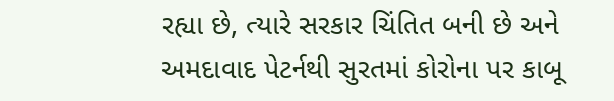રહ્યા છે, ત્યારે સરકાર ચિંતિત બની છે અને અમદાવાદ પેટર્નથી સુરતમાં કોરોના પર કાબૂ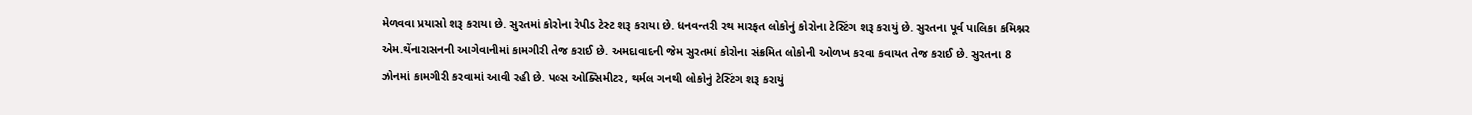મેળવવા પ્રયાસો શરૂ કરાયા છે. સુરતમાં કોરોના રેપીડ ટેસ્ટ શરૂ કરાયા છે. ધનવન્તરી રથ મારફત લોકોનું કોરોના ટેસ્ટિંગ શરૂ કરાયું છે. સુરતના પૂર્વ પાલિકા કમિશ્નર એમ.થેંનારાસનની આગેવાનીમાં કામગીરી તેજ કરાઈ છે. અમદાવાદની જેમ સુરતમાં કોરોના સંક્રમિત લોકોની ઓળખ કરવા કવાયત તેજ કરાઈ છે. સુરતના 8 ઝોનમાં કામગીરી કરવામાં આવી રહી છે. પલ્સ ઓક્સિમીટર, થર્મલ ગનથી લોકોનું ટેસ્ટિંગ શરૂ કરાયું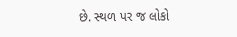છે. સ્થળ પર જ લોકો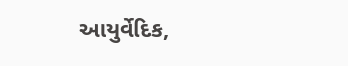આયુર્વેદિક,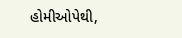હોમીઓપેથી,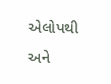એલોપથી અને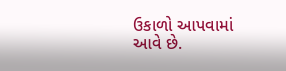ઉકાળો આપવામાં આવે છે.